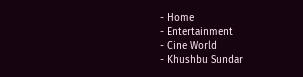- Home
- Entertainment
- Cine World
- Khushbu Sundar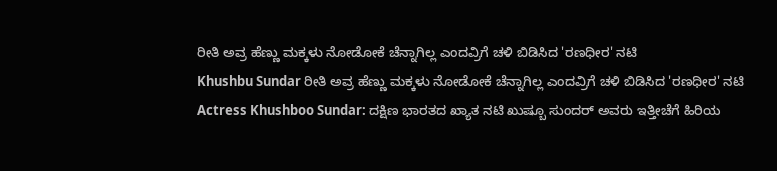ರೀತಿ ಅವ್ರ ಹೆಣ್ಣು ಮಕ್ಕಳು ನೋಡೋಕೆ ಚೆನ್ನಾಗಿಲ್ಲ ಎಂದವ್ರಿಗೆ ಚಳಿ ಬಿಡಿಸಿದ 'ರಣಧೀರ' ನಟಿ
Khushbu Sundar ರೀತಿ ಅವ್ರ ಹೆಣ್ಣು ಮಕ್ಕಳು ನೋಡೋಕೆ ಚೆನ್ನಾಗಿಲ್ಲ ಎಂದವ್ರಿಗೆ ಚಳಿ ಬಿಡಿಸಿದ 'ರಣಧೀರ' ನಟಿ
Actress Khushboo Sundar: ದಕ್ಷಿಣ ಭಾರತದ ಖ್ಯಾತ ನಟಿ ಖುಷ್ಬೂ ಸುಂದರ್ ಅವರು ಇತ್ತೀಚೆಗೆ ಹಿರಿಯ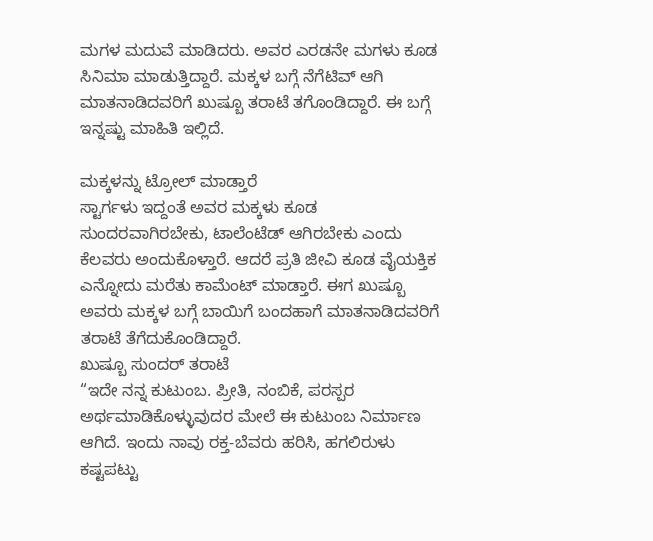ಮಗಳ ಮದುವೆ ಮಾಡಿದರು. ಅವರ ಎರಡನೇ ಮಗಳು ಕೂಡ ಸಿನಿಮಾ ಮಾಡುತ್ತಿದ್ದಾರೆ. ಮಕ್ಕಳ ಬಗ್ಗೆ ನೆಗೆಟಿವ್ ಆಗಿ ಮಾತನಾಡಿದವರಿಗೆ ಖುಷ್ಬೂ ತರಾಟೆ ತಗೊಂಡಿದ್ದಾರೆ. ಈ ಬಗ್ಗೆ ಇನ್ನಷ್ಟು ಮಾಹಿತಿ ಇಲ್ಲಿದೆ.

ಮಕ್ಕಳನ್ನು ಟ್ರೋಲ್ ಮಾಡ್ತಾರೆ
ಸ್ಟಾರ್ಗಳು ಇದ್ದಂತೆ ಅವರ ಮಕ್ಕಳು ಕೂಡ ಸುಂದರವಾಗಿರಬೇಕು, ಟಾಲೆಂಟೆಡ್ ಆಗಿರಬೇಕು ಎಂದು ಕೆಲವರು ಅಂದುಕೊಳ್ತಾರೆ. ಆದರೆ ಪ್ರತಿ ಜೀವಿ ಕೂಡ ವೈಯಕ್ತಿಕ ಎನ್ನೋದು ಮರೆತು ಕಾಮೆಂಟ್ ಮಾಡ್ತಾರೆ. ಈಗ ಖುಷ್ಬೂ ಅವರು ಮಕ್ಕಳ ಬಗ್ಗೆ ಬಾಯಿಗೆ ಬಂದಹಾಗೆ ಮಾತನಾಡಿದವರಿಗೆ ತರಾಟೆ ತೆಗೆದುಕೊಂಡಿದ್ದಾರೆ.
ಖುಷ್ಬೂ ಸುಂದರ್ ತರಾಟೆ
“ಇದೇ ನನ್ನ ಕುಟುಂಬ. ಪ್ರೀತಿ, ನಂಬಿಕೆ, ಪರಸ್ಪರ ಅರ್ಥಮಾಡಿಕೊಳ್ಳುವುದರ ಮೇಲೆ ಈ ಕುಟುಂಬ ನಿರ್ಮಾಣ ಆಗಿದೆ. ಇಂದು ನಾವು ರಕ್ತ-ಬೆವರು ಹರಿಸಿ, ಹಗಲಿರುಳು ಕಷ್ಟಪಟ್ಟು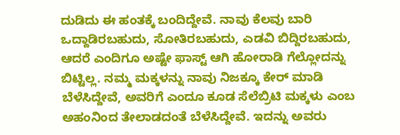ದುಡಿದು ಈ ಹಂತಕ್ಕೆ ಬಂದಿದ್ದೇವೆ. ನಾವು ಕೆಲವು ಬಾರಿ ಒದ್ದಾಡಿರಬಹುದು, ಸೋತಿರಬಹುದು, ಎಡವಿ ಬಿದ್ದಿರಬಹುದು, ಆದರೆ ಎಂದಿಗೂ ಅಷ್ಟೇ ಫಾಸ್ಟ್ ಆಗಿ ಹೋರಾಡಿ ಗೆಲ್ಲೋದನ್ನು ಬಿಟ್ಟಿಲ್ಲ. ನಮ್ಮ ಮಕ್ಕಳನ್ನು ನಾವು ನಿಜಕ್ಕೂ ಕೇರ್ ಮಾಡಿ ಬೆಳೆಸಿದ್ದೇವೆ, ಅವರಿಗೆ ಎಂದೂ ಕೂಡ ಸೆಲೆಬ್ರಿಟಿ ಮಕ್ಕಳು ಎಂಬ ಅಹಂನಿಂದ ತೇಲಾಡದಂತೆ ಬೆಳೆಸಿದ್ದೇವೆ. ಇದನ್ನು ಅವರು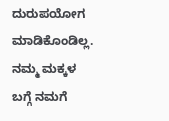ದುರುಪಯೋಗ ಮಾಡಿಕೊಂಡಿಲ್ಲ. ನಮ್ಮ ಮಕ್ಕಳ ಬಗ್ಗೆ ನಮಗೆ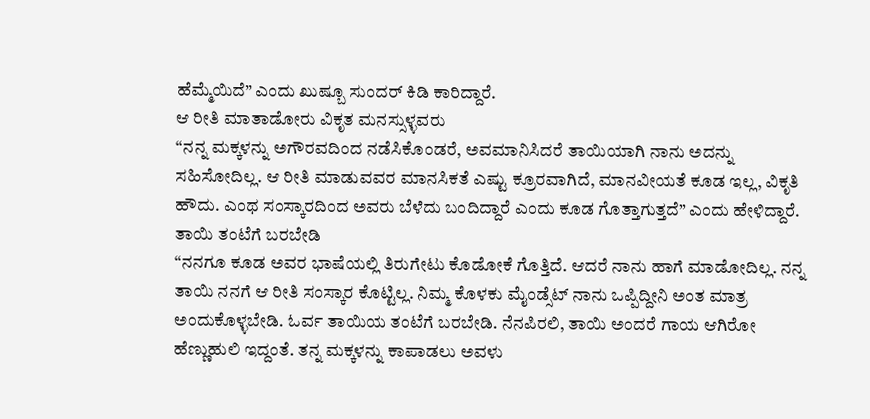ಹೆಮ್ಮೆಯಿದೆ” ಎಂದು ಖುಷ್ಬೂ ಸುಂದರ್ ಕಿಡಿ ಕಾರಿದ್ದಾರೆ.
ಆ ರೀತಿ ಮಾತಾಡೋರು ವಿಕೃತ ಮನಸ್ಸುಳ್ಳವರು
“ನನ್ನ ಮಕ್ಕಳನ್ನು ಅಗೌರವದಿಂದ ನಡೆಸಿಕೊಂಡರೆ, ಅವಮಾನಿಸಿದರೆ ತಾಯಿಯಾಗಿ ನಾನು ಅದನ್ನು ಸಹಿಸೋದಿಲ್ಲ. ಆ ರೀತಿ ಮಾಡುವವರ ಮಾನಸಿಕತೆ ಎಷ್ಟು ಕ್ರೂರವಾಗಿದೆ, ಮಾನವೀಯತೆ ಕೂಡ ಇಲ್ಲ, ವಿಕೃತಿ ಹೌದು. ಎಂಥ ಸಂಸ್ಕಾರದಿಂದ ಅವರು ಬೆಳೆದು ಬಂದಿದ್ದಾರೆ ಎಂದು ಕೂಡ ಗೊತ್ತಾಗುತ್ತದೆ” ಎಂದು ಹೇಳಿದ್ದಾರೆ.
ತಾಯಿ ತಂಟೆಗೆ ಬರಬೇಡಿ
“ನನಗೂ ಕೂಡ ಅವರ ಭಾಷೆಯಲ್ಲಿ ತಿರುಗೇಟು ಕೊಡೋಕೆ ಗೊತ್ತಿದೆ. ಆದರೆ ನಾನು ಹಾಗೆ ಮಾಡೋದಿಲ್ಲ. ನನ್ನ ತಾಯಿ ನನಗೆ ಆ ರೀತಿ ಸಂಸ್ಕಾರ ಕೊಟ್ಟಿಲ್ಲ. ನಿಮ್ಮ ಕೊಳಕು ಮೈಂಡ್ಸೆಟ್ ನಾನು ಒಪ್ಪಿದ್ದೀನಿ ಅಂತ ಮಾತ್ರ ಅಂದುಕೊಳ್ಳಬೇಡಿ. ಓರ್ವ ತಾಯಿಯ ತಂಟೆಗೆ ಬರಬೇಡಿ. ನೆನಪಿರಲಿ, ತಾಯಿ ಅಂದರೆ ಗಾಯ ಆಗಿರೋ ಹೆಣ್ಣುಹುಲಿ ಇದ್ದಂತೆ. ತನ್ನ ಮಕ್ಕಳನ್ನು ಕಾಪಾಡಲು ಅವಳು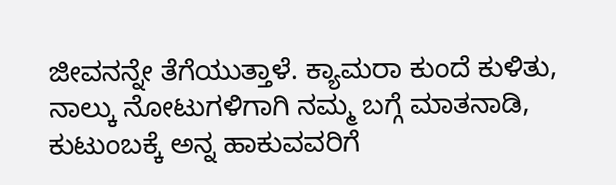ಜೀವನನ್ನೇ ತೆಗೆಯುತ್ತಾಳೆ. ಕ್ಯಾಮರಾ ಕುಂದೆ ಕುಳಿತು, ನಾಲ್ಕು ನೋಟುಗಳಿಗಾಗಿ ನಮ್ಮ ಬಗ್ಗೆ ಮಾತನಾಡಿ, ಕುಟುಂಬಕ್ಕೆ ಅನ್ನ ಹಾಕುವವರಿಗೆ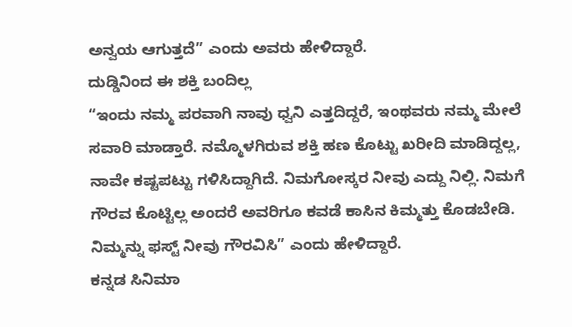ಅನ್ವಯ ಆಗುತ್ತದೆ” ಎಂದು ಅವರು ಹೇಳಿದ್ದಾರೆ.
ದುಡ್ಡಿನಿಂದ ಈ ಶಕ್ತಿ ಬಂದಿಲ್ಲ
“ಇಂದು ನಮ್ಮ ಪರವಾಗಿ ನಾವು ಧ್ವನಿ ಎತ್ತದಿದ್ದರೆ, ಇಂಥವರು ನಮ್ಮ ಮೇಲೆ ಸವಾರಿ ಮಾಡ್ತಾರೆ. ನಮ್ಮೊಳಗಿರುವ ಶಕ್ತಿ ಹಣ ಕೊಟ್ಟು ಖರೀದಿ ಮಾಡಿದ್ದಲ್ಲ, ನಾವೇ ಕಷ್ಟಪಟ್ಟು ಗಳಿಸಿದ್ದಾಗಿದೆ. ನಿಮಗೋಸ್ಕರ ನೀವು ಎದ್ದು ನಿಲ್ಲಿ. ನಿಮಗೆ ಗೌರವ ಕೊಟ್ಟಿಲ್ಲ ಅಂದರೆ ಅವರಿಗೂ ಕವಡೆ ಕಾಸಿನ ಕಿಮ್ಮತ್ತು ಕೊಡಬೇಡಿ. ನಿಮ್ಮನ್ನು ಫಸ್ಟ್ ನೀವು ಗೌರವಿಸಿ” ಎಂದು ಹೇಳಿದ್ದಾರೆ.
ಕನ್ನಡ ಸಿನಿಮಾ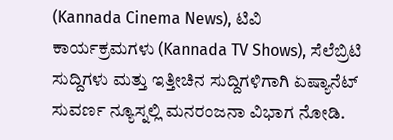(Kannada Cinema News), ಟಿವಿ ಕಾರ್ಯಕ್ರಮಗಳು (Kannada TV Shows), ಸೆಲೆಬ್ರಿಟಿ ಸುದ್ದಿಗಳು ಮತ್ತು ಇತ್ತೀಚಿನ ಸುದ್ದಿಗಳಿಗಾಗಿ ಏಷ್ಯಾನೆಟ್ ಸುವರ್ಣ ನ್ಯೂಸ್ನಲ್ಲಿ ಮನರಂಜನಾ ವಿಭಾಗ ನೋಡಿ.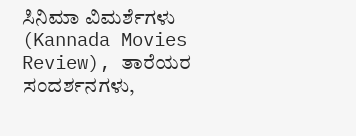ಸಿನಿಮಾ ವಿಮರ್ಶೆಗಳು (Kannada Movies Review), ತಾರೆಯರ ಸಂದರ್ಶನಗಳು,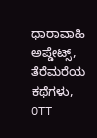ಧಾರಾವಾಹಿ ಅಪ್ಡೇಟ್ಸ್, ತೆರೆಮರೆಯ ಕಥೆಗಳು, OTT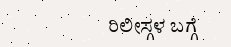ರಿಲೀಸ್ಗಳ ಬಗ್ಗೆ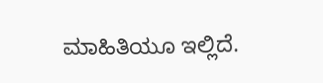ಮಾಹಿತಿಯೂ ಇಲ್ಲಿದೆ.